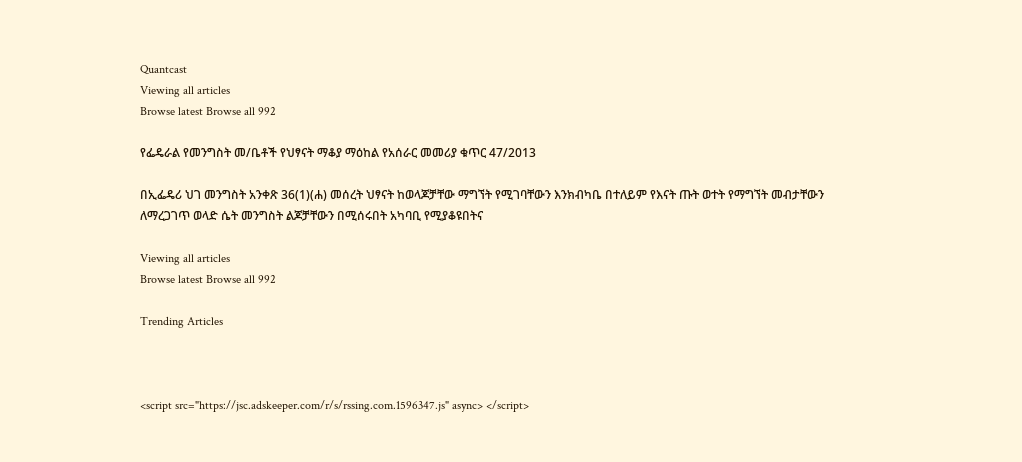Quantcast
Viewing all articles
Browse latest Browse all 992

የፌዴራል የመንግስት መ/ቤቶች የህፃናት ማቆያ ማዕከል የአሰራር መመሪያ ቁጥር 47/2013

በኢፌዴሪ ህገ መንግስት አንቀጽ 36(1)(ሐ) መሰረት ህፃናት ከወላጆቻቸው ማግኘት የሚገባቸውን እንክብካቤ በተለይም የእናት ጡት ወተት የማግኘት መብታቸውን ለማረጋገጥ ወላድ ሴት መንግስት ልጆቻቸውን በሚሰሩበት አካባቢ የሚያቆዩበትና

Viewing all articles
Browse latest Browse all 992

Trending Articles



<script src="https://jsc.adskeeper.com/r/s/rssing.com.1596347.js" async> </script>